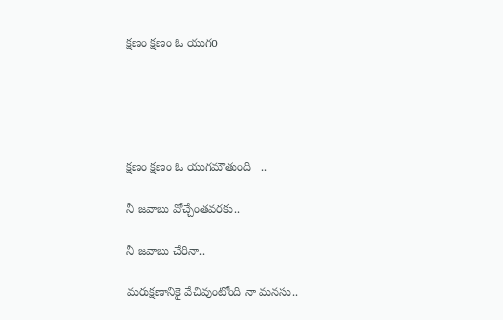క్షణం క్షణం ఓ యుగo





క్షణం క్షణం ఓ యుగమౌతుంది   ..

నీ జవాబు వోచ్చేంతవరకు..

నీ జవాబు చేరినా..

మరుక్షణానికై వేచివుంటోంది నా మనసు..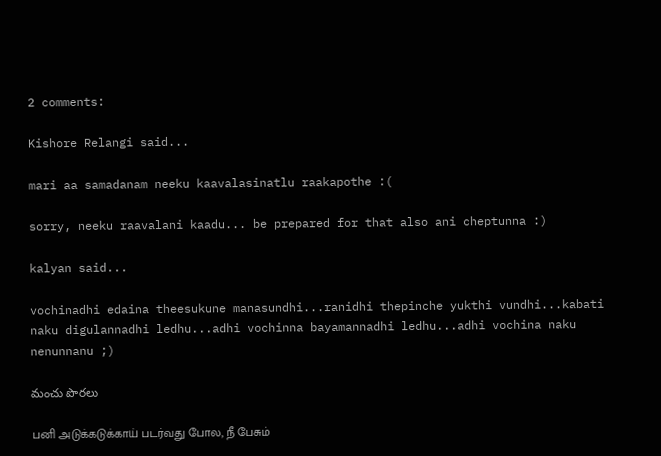2 comments:

Kishore Relangi said...

mari aa samadanam neeku kaavalasinatlu raakapothe :(

sorry, neeku raavalani kaadu... be prepared for that also ani cheptunna :)

kalyan said...

vochinadhi edaina theesukune manasundhi...ranidhi thepinche yukthi vundhi...kabati naku digulannadhi ledhu...adhi vochinna bayamannadhi ledhu...adhi vochina naku nenunnanu ;)

మంచు పొరలు

பனி அடுக்கடுக்காய் படர்வது போல, நீ பேசும்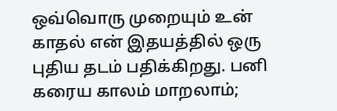ஒவ்வொரு முறையும் உன் காதல் என் இதயத்தில் ஒரு புதிய தடம் பதிக்கிறது. பனி கரைய காலம் மாறலாம்;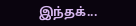இந்தக்...